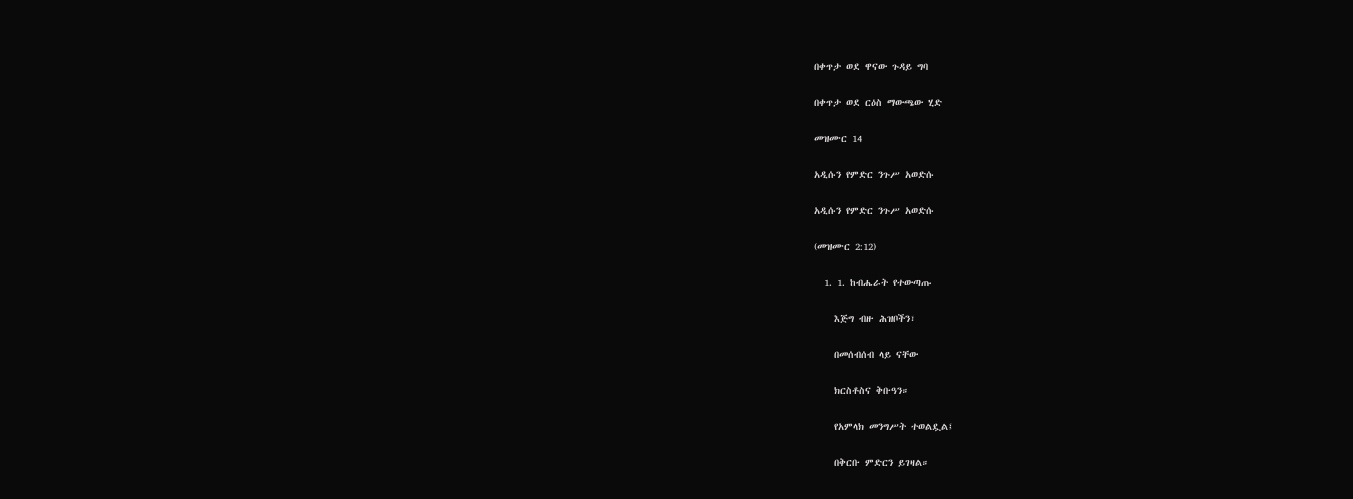በቀጥታ ወደ ዋናው ጉዳይ ግባ

በቀጥታ ወደ ርዕስ ማውጫው ሂድ

መዝሙር 14

አዲሱን የምድር ንጉሥ አወድሱ

አዲሱን የምድር ንጉሥ አወድሱ

(መዝሙር 2:12)

  1. 1. ከብሔራት የተውጣጡ

    እጅግ ብዙ ሕዝቦችን፣

    በመሰብሰብ ላይ ናቸው

    ክርስቶስና ቅቡዓን።

    የአምላክ መንግሥት ተወልዷል፤

    በቅርቡ ምድርን ይገዛል።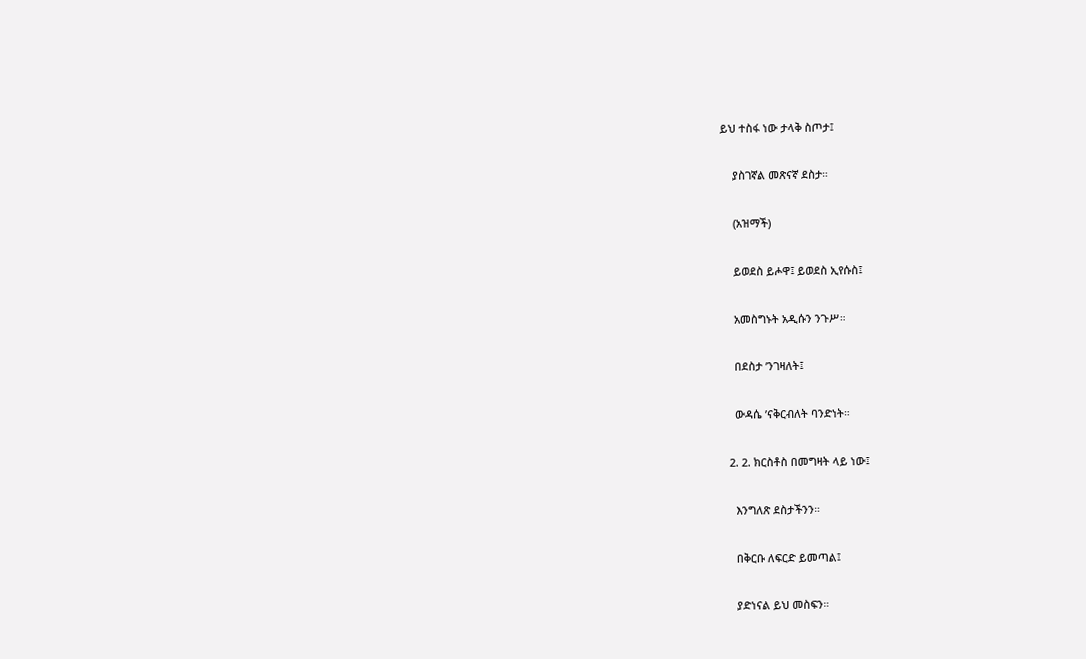ይህ ተስፋ ነው ታላቅ ስጦታ፤

    ያስገኛል መጽናኛ ደስታ።

    (አዝማች)

    ይወደስ ይሖዋ፤ ይወደስ ኢየሱስ፤

    አመስግኑት አዲሱን ንጉሥ።

    በደስታ ’ንገዛለት፤

    ውዳሴ ’ናቅርብለት ባንድነት።

  2. 2. ክርስቶስ በመግዛት ላይ ነው፤

    እንግለጽ ደስታችንን።

    በቅርቡ ለፍርድ ይመጣል፤

    ያድነናል ይህ መስፍን።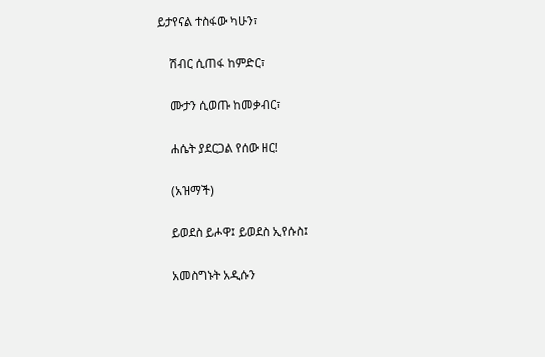ይታየናል ተስፋው ካሁን፣

    ሽብር ሲጠፋ ከምድር፣

    ሙታን ሲወጡ ከመቃብር፣

    ሐሴት ያደርጋል የሰው ዘር!

    (አዝማች)

    ይወደስ ይሖዋ፤ ይወደስ ኢየሱስ፤

    አመስግኑት አዲሱን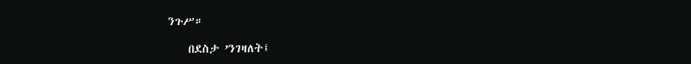ንጉሥ።

    በደስታ ’ንገዛለት፤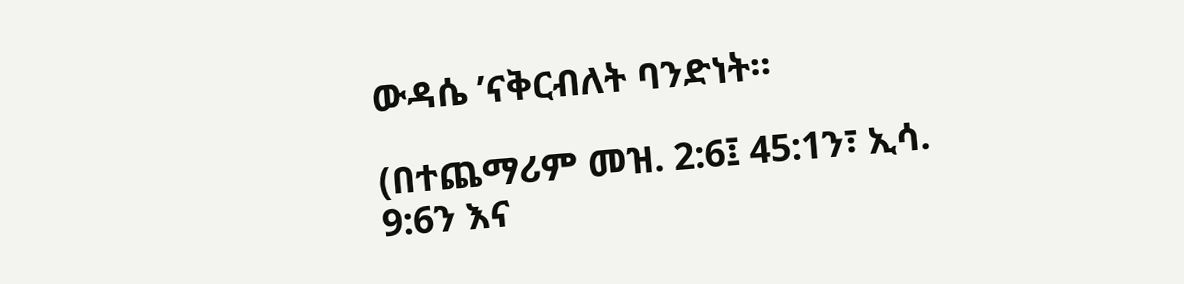ውዳሴ ’ናቅርብለት ባንድነት።

(በተጨማሪም መዝ. 2:6፤ 45:1ን፣ ኢሳ. 9:6ን እና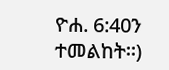ዮሐ. 6:40ን ተመልከት።)